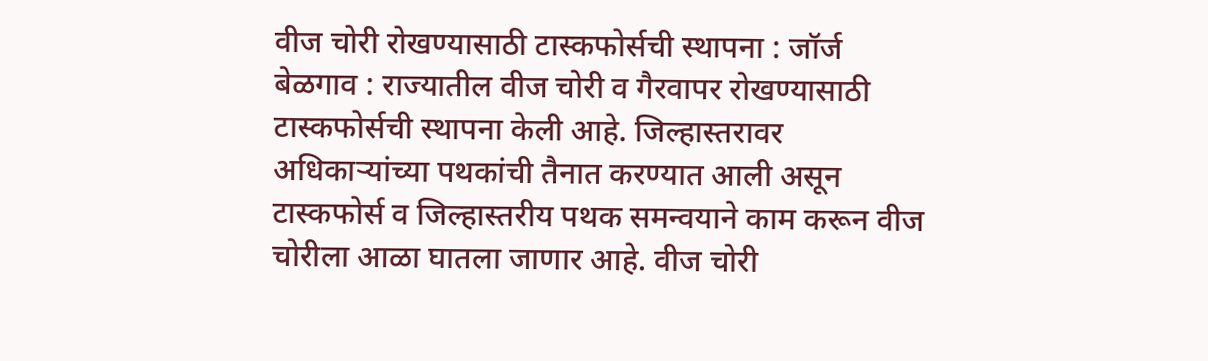वीज चोरी रोखण्यासाठी टास्कफोर्सची स्थापना : जॉर्ज
बेळगाव : राज्यातील वीज चोरी व गैरवापर रोखण्यासाठी टास्कफोर्सची स्थापना केली आहे. जिल्हास्तरावर अधिकाऱ्यांच्या पथकांची तैनात करण्यात आली असून टास्कफोर्स व जिल्हास्तरीय पथक समन्वयाने काम करून वीज चोरीला आळा घातला जाणार आहे. वीज चोरी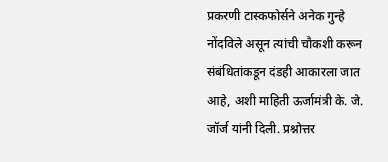प्रकरणी टास्कफोर्सने अनेक गुन्हे नोंदविले असून त्यांची चौकशी करून संबंधितांकडून दंडही आकारला जात आहे, अशी माहिती ऊर्जामंत्री के. जे. जॉर्ज यांनी दिली. प्रश्नोत्तर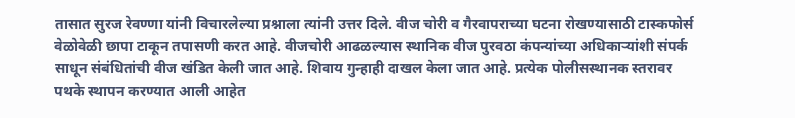तासात सुरज रेवण्णा यांनी विचारलेल्या प्रश्नाला त्यांनी उत्तर दिले. वीज चोरी व गैरवापराच्या घटना रोखण्यासाठी टास्कफोर्स वेळोवेळी छापा टाकून तपासणी करत आहे. वीजचोरी आढळल्यास स्थानिक वीज पुरवठा कंपन्यांच्या अधिकाऱ्यांशी संपर्क साधून संबंधितांची वीज खंडित केली जात आहे. शिवाय गुन्हाही दाखल केला जात आहे. प्रत्येक पोलीसस्थानक स्तरावर पथके स्थापन करण्यात आली आहेत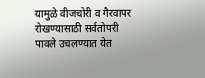यामुळे वीजचोरी व गैरवापर रोखण्यासाठी सर्वतोपरी पावले उचलण्यात येत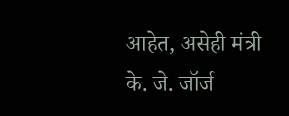आहेत, असेही मंत्री के. जे. जॉर्ज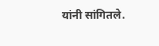यांनी सांगितले.